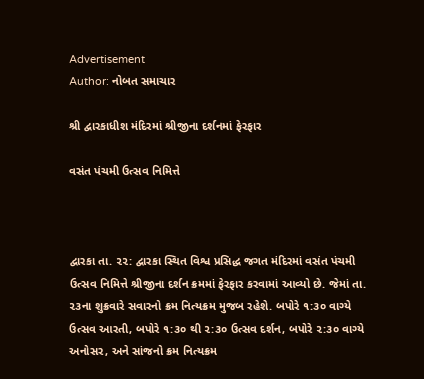Advertisement
Author: નોબત સમાચાર

શ્રી દ્વારકાધીશ મંદિરમાં શ્રીજીના દર્શનમાં ફેરફાર

વસંત પંચમી ઉત્સવ નિમિત્તે



દ્વારકા તા. ૨૨: દ્વારકા સ્થિત વિશ્વ પ્રસિદ્ધ જગત મંદિરમાં વસંત પંચમી ઉત્સવ નિમિત્તે શ્રીજીના દર્શન ક્રમમાં ફેરફાર કરવામાં આવ્યો છે. જેમાં તા. ૨૩ના શુક્રવારે સવારનો ક્રમ નિત્યક્રમ મુજબ રહેશે. બપોરે ૧:૩૦ વાગ્યે ઉત્સવ આરતી, બપોરે ૧:૩૦ થી ૨:૩૦ ઉત્સવ દર્શન, બપોરે ૨:૩૦ વાગ્યે અનોસર, અને સાંજનો ક્રમ નિત્યક્રમ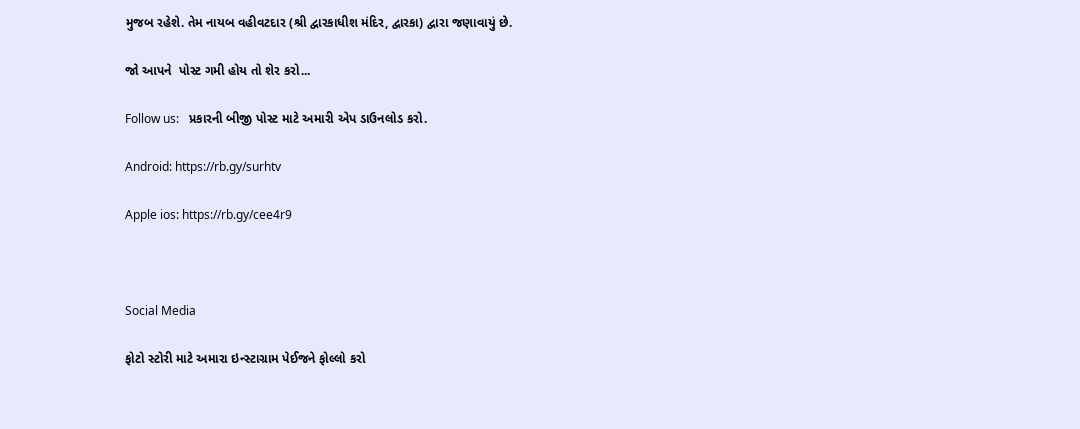મુજબ રહેશે. તેમ નાયબ વહીવટદાર (શ્રી દ્વારકાધીશ મંદિર, દ્વારકા) દ્વારા જણાવાયું છે.

જો આપને  પોસ્ટ ગમી હોય તો શેર કરો...

Follow us:   પ્રકારની બીજી પોસ્ટ માટે અમારી એપ ડાઉનલોડ કરો.

Android: https://rb.gy/surhtv

Apple ios: https://rb.gy/cee4r9



Social Media

ફોટો સ્ટોરી માટે અમારા ઇન્સ્ટાગ્રામ પેઈજને ફોલ્લો કરો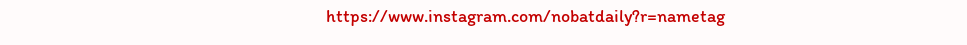https://www.instagram.com/nobatdaily?r=nametag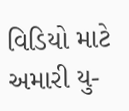વિડિયો માટે અમારી યુ-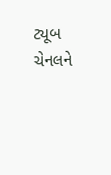ટ્યૂબ ચેનલને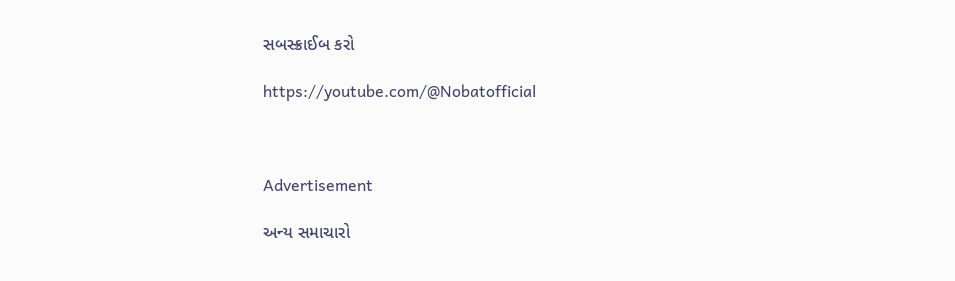સબસ્ક્રાઈબ કરો

https://youtube.com/@Nobatofficial



Advertisement

અન્ય સમાચારો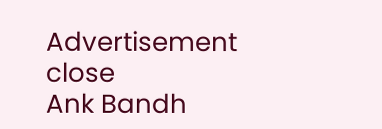Advertisement
close
Ank Bandh